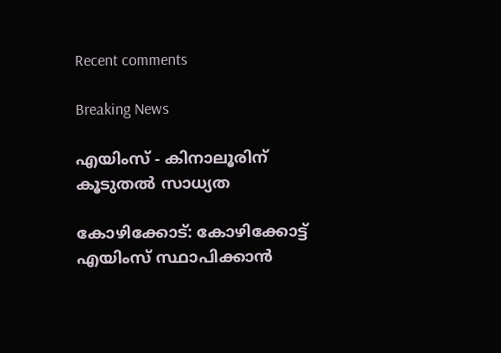Recent comments

Breaking News

എയിംസ് - കിനാലൂരിന് കൂടുതല്‍ സാധ്യത

കോഴിക്കോട്: കോഴിക്കോട്ട് എയിംസ് സ്ഥാപിക്കാന്‍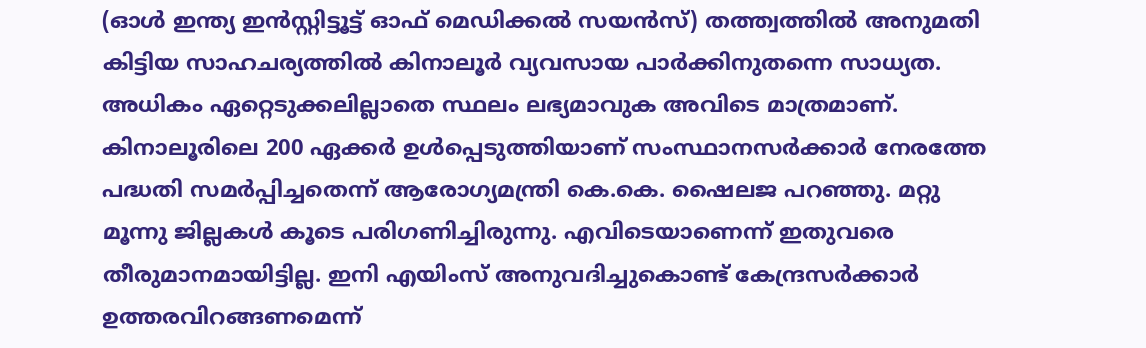(ഓള്‍ ഇന്ത്യ ഇന്‍സ്റ്റിട്ടൂട്ട് ഓഫ് മെഡിക്കല്‍ സയന്‍സ്) തത്ത്വത്തില്‍ അനുമതി കിട്ടിയ സാഹചര്യത്തില്‍ കിനാലൂര്‍ വ്യവസായ പാര്‍ക്കിനുതന്നെ സാധ്യത. അധികം ഏറ്റെടുക്കലില്ലാതെ സ്ഥലം ലഭ്യമാവുക അവിടെ മാത്രമാണ്. കിനാലൂരിലെ 200 ഏക്കര്‍ ഉള്‍പ്പെടുത്തിയാണ് സംസ്ഥാനസര്‍ക്കാര്‍ നേരത്തേ പദ്ധതി സമര്‍പ്പിച്ചതെന്ന് ആരോഗ്യമന്ത്രി കെ.കെ. ഷൈലജ പറഞ്ഞു. മറ്റു മൂന്നു ജില്ലകള്‍ കൂടെ പരിഗണിച്ചിരുന്നു. എവിടെയാണെന്ന് ഇതുവരെ തീരുമാനമായിട്ടില്ല. ഇനി എയിംസ് അനുവദിച്ചുകൊണ്ട് കേന്ദ്രസര്‍ക്കാര്‍ ഉത്തരവിറങ്ങണമെന്ന്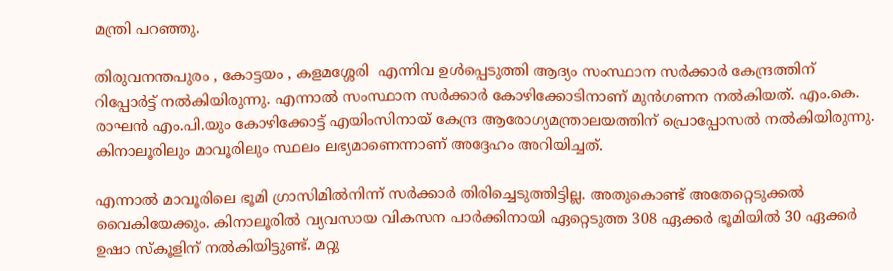മന്ത്രി പറഞ്ഞു.

തിരുവനന്തപുരം , കോട്ടയം , കളമശ്ശേരി  എന്നിവ ഉള്‍പ്പെടുത്തി ആദ്യം സംസ്ഥാന സര്‍ക്കാര്‍ കേന്ദ്രത്തിന് റിപ്പോര്‍ട്ട് നല്‍കിയിരുന്നു. എന്നാല്‍ സംസ്ഥാന സര്‍ക്കാര്‍ കോഴിക്കോടിനാണ് മുന്‍ഗണന നല്‍കിയത്. എം.കെ. രാഘന്‍ എം.പി.യും കോഴിക്കോട്ട് എയിംസിനായ് കേന്ദ്ര ആരോഗ്യമന്ത്രാലയത്തിന് പ്രൊപ്പോസല്‍ നല്‍കിയിരുന്നു. കിനാലൂരിലും മാവൂരിലും സ്ഥലം ലഭ്യമാണെന്നാണ് അദ്ദേഹം അറിയിച്ചത്.

എന്നാല്‍ മാവൂരിലെ ഭൂമി ഗ്രാസിമില്‍നിന്ന് സര്‍ക്കാര്‍ തിരിച്ചെടുത്തിട്ടില്ല. അതുകൊണ്ട് അതേറ്റെടുക്കല്‍ വൈകിയേക്കും. കിനാലൂരില്‍ വ്യവസായ വികസന പാര്‍ക്കിനായി ഏറ്റെടുത്ത 308 ഏക്കര്‍ ഭൂമിയില്‍ 30 ഏക്കര്‍ ഉഷാ സ്‌കൂളിന് നല്‍കിയിട്ടുണ്ട്. മറ്റു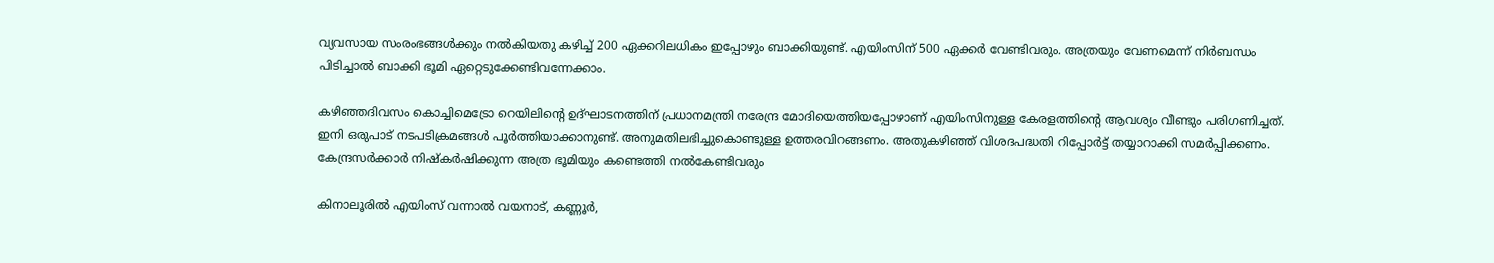വ്യവസായ സംരംഭങ്ങള്‍ക്കും നല്‍കിയതു കഴിച്ച് 200 ഏക്കറിലധികം ഇപ്പോഴും ബാക്കിയുണ്ട്. എയിംസിന് 500 ഏക്കര്‍ വേണ്ടിവരും. അത്രയും വേണമെന്ന് നിര്‍ബന്ധം പിടിച്ചാല്‍ ബാക്കി ഭൂമി ഏറ്റെടുക്കേണ്ടിവന്നേക്കാം.

കഴിഞ്ഞദിവസം കൊച്ചിമെട്രോ റെയിലിന്റെ ഉദ്ഘാടനത്തിന് പ്രധാനമന്ത്രി നരേന്ദ്ര മോദിയെത്തിയപ്പോഴാണ് എയിംസിനുള്ള കേരളത്തിന്റെ ആവശ്യം വീണ്ടും പരിഗണിച്ചത്. ഇനി ഒരുപാട് നടപടിക്രമങ്ങള്‍ പൂര്‍ത്തിയാക്കാനുണ്ട്. അനുമതിലഭിച്ചുകൊണ്ടുള്ള ഉത്തരവിറങ്ങണം. അതുകഴിഞ്ഞ് വിശദപദ്ധതി റിപ്പോര്‍ട്ട് തയ്യാറാക്കി സമര്‍പ്പിക്കണം. കേന്ദ്രസര്‍ക്കാര്‍ നിഷ്‌കര്‍ഷിക്കുന്ന അത്ര ഭൂമിയും കണ്ടെത്തി നല്‍കേണ്ടിവരും

കിനാലൂരില്‍ എയിംസ് വന്നാല്‍ വയനാട്, കണ്ണൂര്‍,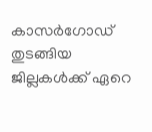കാസര്‍ഗോഡ്‌ തുടങ്ങിയ ജില്ലകള്‍ക്ക് ഏറെ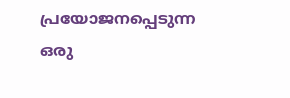പ്രയോജനപ്പെടുന്ന ഒരു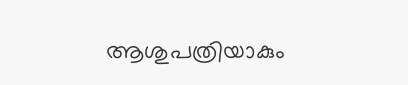ആശുപത്രിയാകും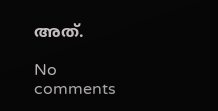അത്.

No comments